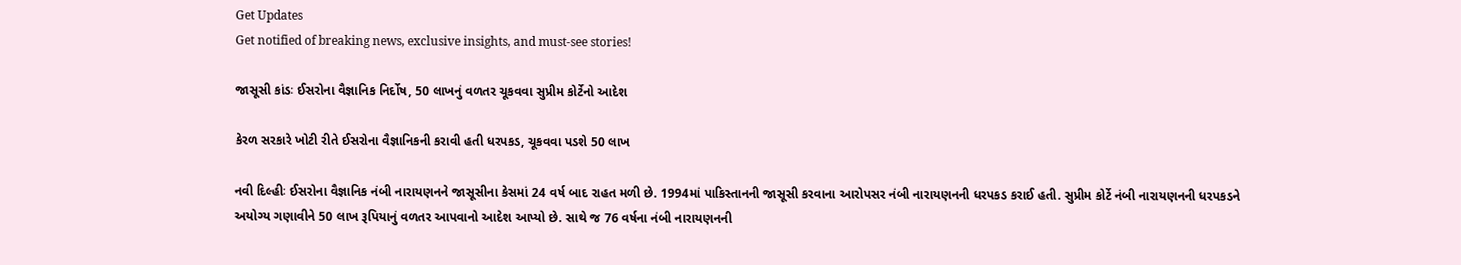Get Updates
Get notified of breaking news, exclusive insights, and must-see stories!

જાસૂસી કાંડઃ ઈસરોના વૈજ્ઞાનિક નિર્દોષ, 50 લાખનું વળતર ચૂકવવા સુપ્રીમ કોર્ટેનો આદેશ

કેરળ સરકારે ખોટી રીતે ઈસરોના વૈજ્ઞાનિકની કરાવી હતી ધરપકડ, ચૂકવવા પડશે 50 લાખ

નવી દિલ્હીઃ ઈસરોના વૈજ્ઞાનિક નંબી નારાયણનને જાસૂસીના કેસમાં 24 વર્ષ બાદ રાહત મળી છે. 1994માં પાકિસ્તાનની જાસૂસી કરવાના આરોપસર નંબી નારાયણનની ધરપકડ કરાઈ હતી. સુપ્રીમ કોર્ટે નંબી નારાયણનની ધરપકડને અયોગ્ય ગણાવીને 50 લાખ રૂપિયાનું વળતર આપવાનો આદેશ આપ્યો છે. સાથે જ 76 વર્ષના નંબી નારાયણનની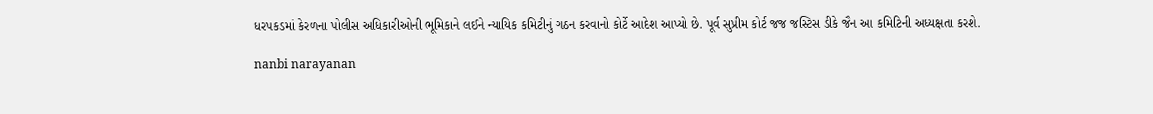ધરપકડમાં કેરળના પોલીસ અધિકારીઓની ભૂમિકાને લઈને ન્યાયિક કમિટીનું ગઠન કરવાનો કોર્ટે આદેશ આપ્યો છે. પૂર્વ સુપ્રીમ કોર્ટ જજ જસ્ટિસ ડીકે જૈન આ કમિટિની અધ્યક્ષતા કરશે.

nanbi narayanan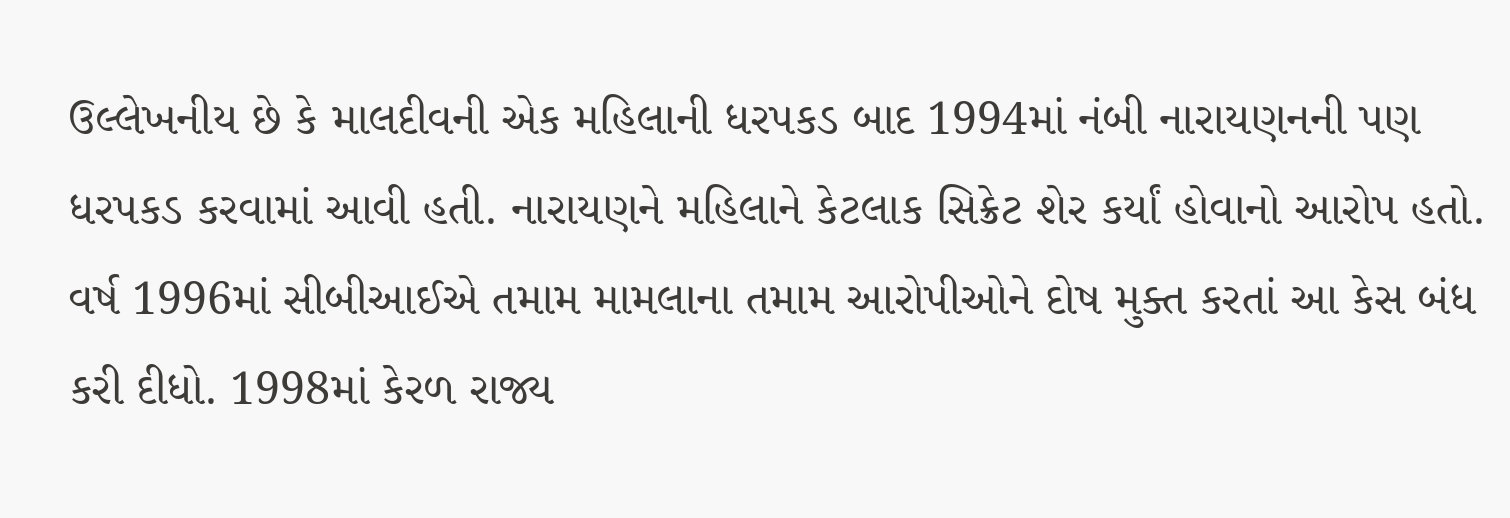ઉલ્લેખનીય છે કે માલદીવની એક મહિલાની ધરપકડ બાદ 1994માં નંબી નારાયણનની પણ ધરપકડ કરવામાં આવી હતી. નારાયણને મહિલાને કેટલાક સિક્રેટ શેર કર્યાં હોવાનો આરોપ હતો. વર્ષ 1996માં સીબીઆઈએ તમામ મામલાના તમામ આરોપીઓને દોષ મુક્ત કરતાં આ કેસ બંધ કરી દીધો. 1998માં કેરળ રાજ્ય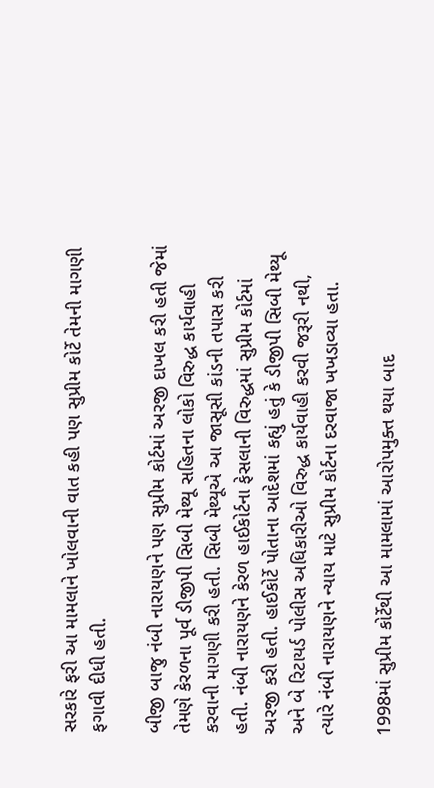સરકારે ફરી આ મામલાને ખોલવાની વાત કહી પણ સુપ્રીમ કોર્ટે તેમની માગણી ફગાવી દીધી હતી.

બીજી બાજુ નંબી નારાયણને પણ સુપ્રીમ કોર્ટમાં અરજી દાખલ કરી હતી જેમાં તેમણે કેરળના પૂર્વ ડીજીપી સિબી મેથ્યૂ સહિતના લોકો વિરુદ્ધ કાર્યવાહી કરવાની માગણી કરી હતી. સિબી મેથ્યૂએ આ જાસૂસી કાંડની તપાસ કરી હતી. નંબી નારાયણને કેરળ હાઈકોર્ટના ફેસલાની વિરુદ્ધમાં સુપ્રીમ કોર્ટમાં અરજી કરી હતી. હાઈકોર્ટે પોતાના આદેશમાં કહ્યું હતું કે ડીજીપી સિબી મેથ્યૂ અને બે રિટાયર્ડ પોલીસ અધિકારીઓ વિરુદ્ધ કાર્યવાહી કરવી જરૂરી નથી, ત્યારે નંબી નારાયણને ન્યાય માટે સુપ્રીમ કોર્ટના દરવાજા ખખડાવ્યા હતા.

1998માં સુપ્રીમ કોર્ટેથી આ મામલામાં આરોપમુક્ત થયા બાદ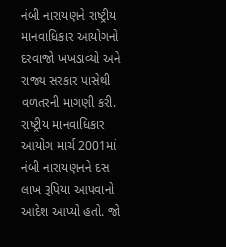નંબી નારાયણને રાષ્ટ્રીય માનવાધિકાર આયોગનો દરવાજો ખખડાવ્યો અને રાજ્ય સરકાર પાસેથી વળતરની માગણી કરી. રાષ્ટ્રીય માનવાધિકાર આયોગ માર્ચ 2001માં નંબી નારાયણનને દસ લાખ રૂપિયા આપવાનો આદેશ આપ્યો હતો. જો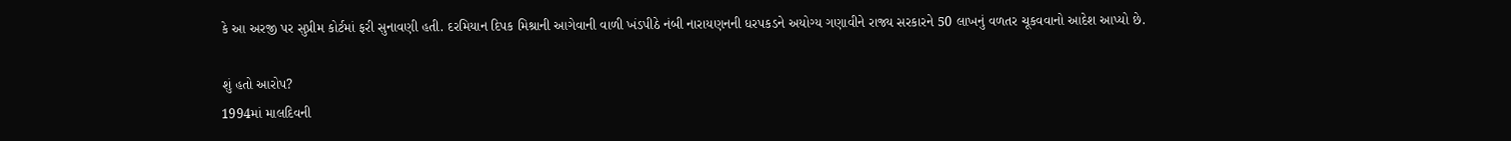કે આ અરજી પર સુપ્રીમ કોર્ટમાં ફરી સુનાવણી હતી. દરમિયાન દિપક મિશ્રાની આગેવાની વાળી ખંડપીઠે નંબી નારાયણનની ધરપકડને અયોગ્ય ગણાવીને રાજ્ય સરકારને 50 લાખનું વળતર ચૂકવવાનો આદેશ આપ્યો છે.

શું હતો આરોપ?
1994માં માલદિવની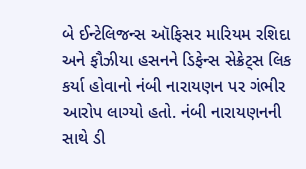બે ઈન્ટેલિજન્સ ઑફિસર મારિયમ રશિદા અને ફૌઝીયા હસનને ડિફેન્સ સેક્રેટ્સ લિક કર્યા હોવાનો નંબી નારાયણન પર ગંભીર આરોપ લાગ્યો હતો. નંબી નારાયણનની સાથે ડી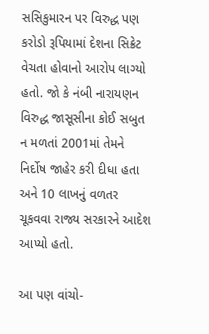સસિકુમારન પર વિરુદ્ધ પણ કરોડો રૂપિયામાં દેશના સિક્રેટ વેચતા હોવાનો આરોપ લાગ્યો હતો. જો કે નંબી નારાયણન વિરુદ્ધ જાસૂસીના કોઈ સબુત ન મળતાં 2001માં તેમને નિર્દોષ જાહેર કરી દીધા હતા અને 10 લાખનું વળતર ચૂકવવા રાજ્ય સરકારને આદેશ આપ્યો હતો.

આ પણ વાંચો-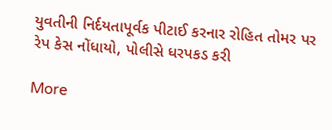યુવતીની નિર્દયતાપૂર્વક પીટાઈ કરનાર રોહિત તોમર પર રેપ કેસ નોંધાયો, પોલીસે ધરપકડ કરી

More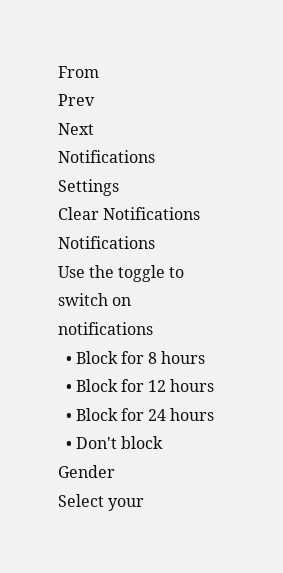From
Prev
Next
Notifications
Settings
Clear Notifications
Notifications
Use the toggle to switch on notifications
  • Block for 8 hours
  • Block for 12 hours
  • Block for 24 hours
  • Don't block
Gender
Select your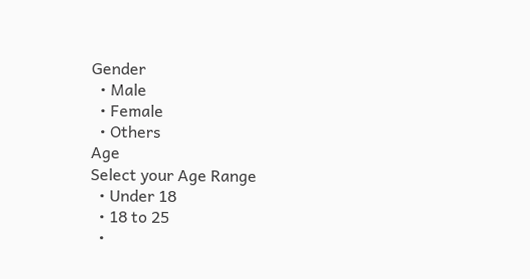Gender
  • Male
  • Female
  • Others
Age
Select your Age Range
  • Under 18
  • 18 to 25
  •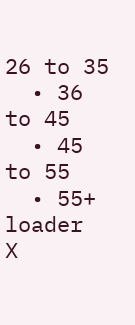26 to 35
  • 36 to 45
  • 45 to 55
  • 55+
loader
X